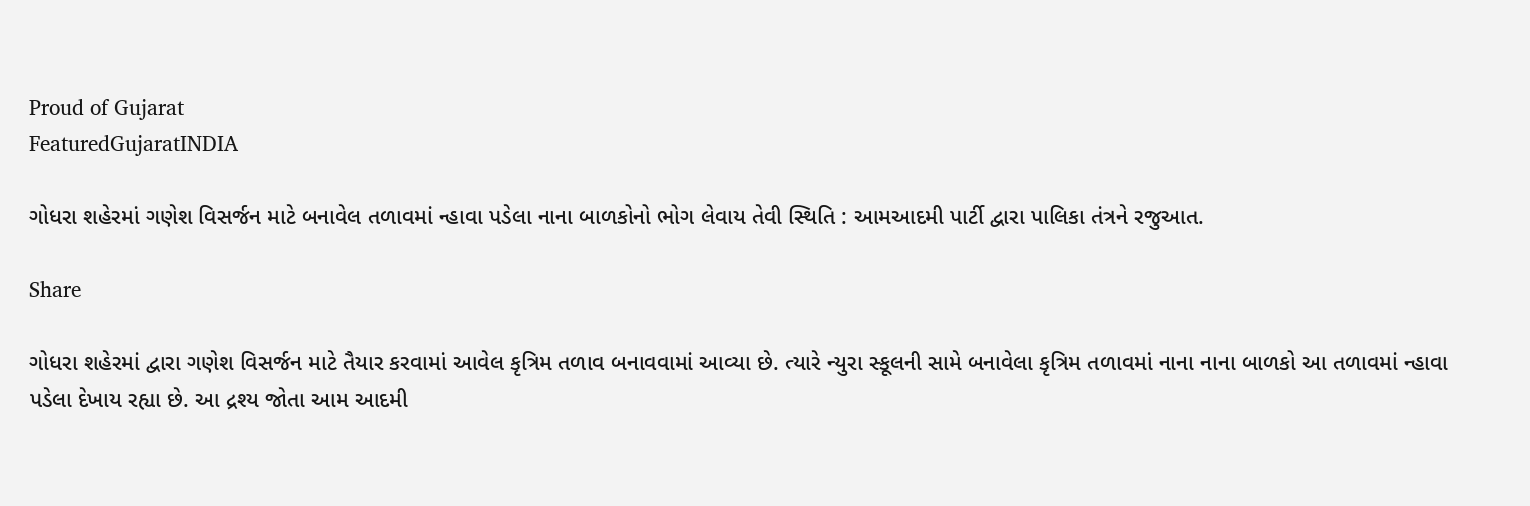Proud of Gujarat
FeaturedGujaratINDIA

ગોધરા શહેરમાં ગણેશ વિસર્જન માટે બનાવેલ તળાવમાં ન્હાવા પડેલા નાના બાળકોનો ભોગ લેવાય તેવી સ્થિતિ : આમઆદમી પાર્ટી દ્વારા પાલિકા તંત્રને રજુઆત.

Share

ગોધરા શહેરમાં દ્વારા ગણેશ વિસર્જન માટે તૈયાર કરવામાં આવેલ કૃત્રિમ તળાવ બનાવવામાં આવ્યા છે. ત્યારે ન્યુરા સ્કૂલની સામે બનાવેલા કૃત્રિમ તળાવમાં નાના નાના બાળકો આ તળાવમાં ન્હાવા પડેલા દેખાય રહ્યા છે. આ દ્રશ્ય જોતા આમ આદમી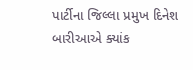પાર્ટીના જિલ્લા પ્રમુખ દિનેશ બારીઆએ ક્યાંક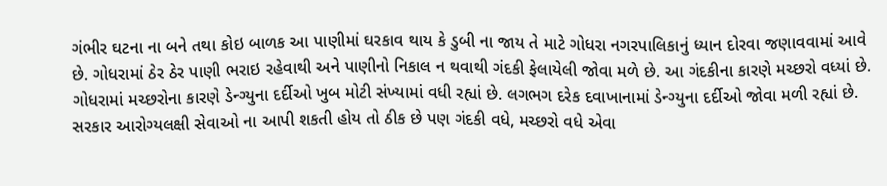ગંભીર ઘટના ના બને તથા કોઇ બાળક આ પાણીમાં ઘરકાવ થાય કે ડુબી ના જાય તે માટે ગોધરા નગરપાલિકાનું ધ્યાન દોરવા જણાવવામાં આવે છે. ગોધરામાં ઠેર ઠેર પાણી ભરાઇ રહેવાથી અને પાણીનો નિકાલ ન થવાથી ગંદકી ફેલાયેલી જોવા મળે છે. આ ગંદકીના કારણે મચ્છરો વધ્યાં છે. ગોધરામાં મચ્છરોના કારણે ડેન્ગ્યુના દર્દીઓ ખુબ મોટી સંખ્યામાં વધી રહ્યાં છે. લગભગ દરેક દવાખાનામાં ડેન્ગ્યુના દર્દીઓ જોવા મળી રહ્યાં છે. સરકાર આરોગ્યલક્ષી સેવાઓ ના આપી શકતી હોય તો ઠીક છે પણ ગંદકી વધે, મચ્છરો વધે એવા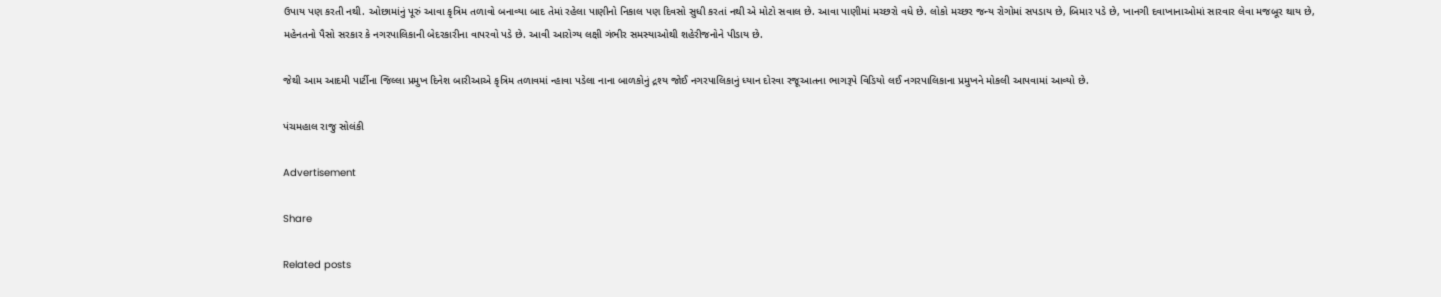ઉપાય પણ કરતી નથી. ઓછામાંનું પૂરું આવા કૃત્રિમ તળાવો બનાવ્યા બાદ તેમાં રહેલા પાણીનો નિકાલ પણ દિવસો સુધી કરતાં નથી એ મોટો સવાલ છે. આવા પાણીમાં મચ્છરો વધે છે. લોકો મચ્છર જન્ય રોગોમાં સપડાય છે, બિમાર પડે છે, ખાનગી દવાખાનાઓમાં સારવાર લેવા મજબૂર થાય છે, મહેનતનો પૈસો સરકાર કે નગરપાલિકાની બેદરકારીના વાપરવો પડે છે. આવી આરોગ્ય લક્ષી ગંભીર સમસ્યાઓથી શહેરીજનોને પીડાય છે.

જેથી આમ આદમી પાર્ટીના જિલ્લા પ્રમુખ દિનેશ બારીઆએ કૃત્રિમ તળાવમાં ન્હાવા પડેલા નાના બાળકોનું દ્રશ્ય જોઈ નગરપાલિકાનું ધ્યાન દોરવા રજૂઆતના ભાગરૂપે વિડિયો લઈ નગરપાલિકાના પ્રમુખને મોકલી આપવામાં આવ્યો છે.

પંચમહાલ રાજુ સોલંકી

Advertisement

Share

Related posts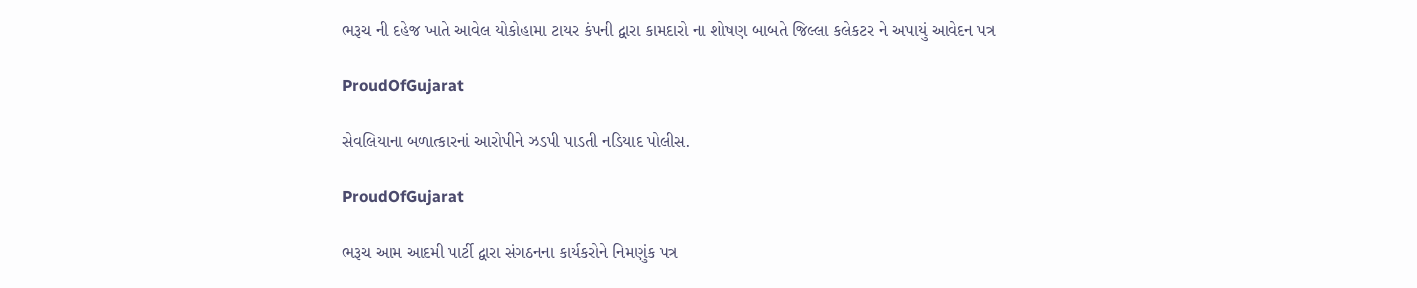ભરૂચ ની દહેજ ખાતે આવેલ યોકોહામા ટાયર કંપની દ્વારા કામદારો ના શોષણ બાબતે જિલ્લા કલેકટર ને અપાયું આવેદન પત્ર

ProudOfGujarat

સેવલિયાના બળાત્કારનાં આરોપીને ઝડપી પાડતી નડિયાદ પોલીસ.

ProudOfGujarat

ભરૂચ આમ આદમી પાર્ટી દ્વારા સંગઠનના કાર્યકરોને નિમણુંક પત્ર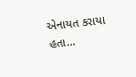એનાયત કરાયા હતા…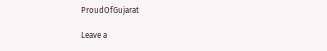ProudOfGujarat

Leave a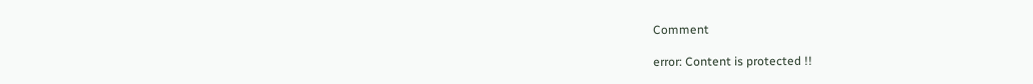Comment

error: Content is protected !!